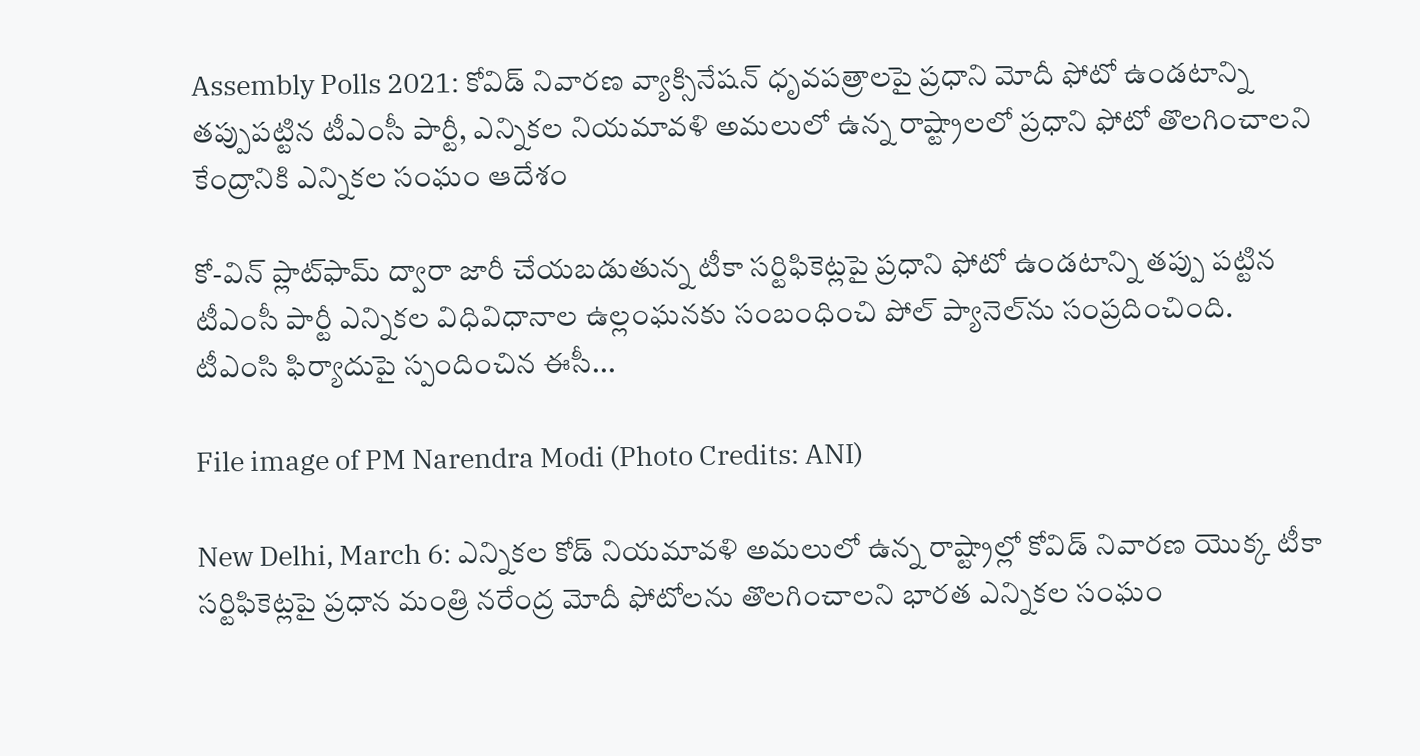Assembly Polls 2021: కోవిడ్ నివారణ వ్యాక్సినేషన్ ధృవపత్రాలపై ప్రధాని మోదీ ఫోటో ఉండటాన్ని తప్పుపట్టిన టీఎంసీ పార్టీ, ఎన్నికల నియమావళి అమలులో ఉన్న రాష్ట్రాలలో ప్రధాని ఫోటో తొలగించాలని కేంద్రానికి ఎన్నికల సంఘం ఆదేశం

కో-విన్ ప్లాట్‌ఫామ్ ద్వారా జారీ చేయబడుతున్న టీకా సర్టిఫికెట్లపై ప్రధాని ఫోటో ఉండటాన్ని తప్పు పట్టిన టీఎంసీ పార్టీ ఎన్నికల విధివిధానాల ఉల్లంఘనకు సంబంధించి పోల్ ప్యానెల్‌ను సంప్రదించింది. టీఎంసి ఫిర్యాదుపై స్పందించిన ఈసీ...

File image of PM Narendra Modi (Photo Credits: ANI)

New Delhi, March 6: ఎన్నికల కోడ్ నియమావళి అమలులో ఉన్న రాష్ట్రాల్లో కోవిడ్ నివారణ యొక్క టీకా సర్టిఫికెట్లపై ప్రధాన మంత్రి నరేంద్ర మోదీ ఫోటోలను తొలగించాలని భారత ఎన్నికల సంఘం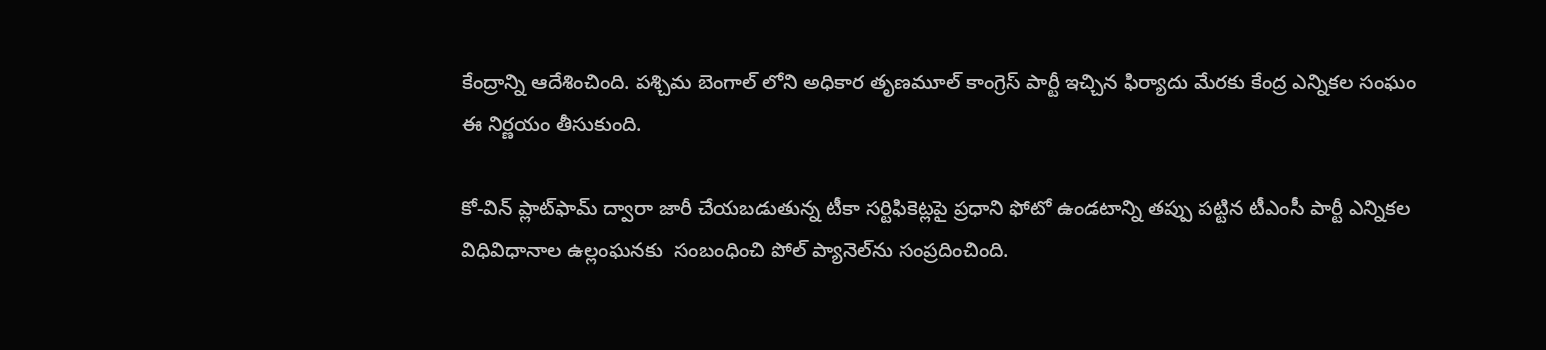కేంద్రాన్ని ఆదేశించింది. పశ్చిమ బెంగాల్ లోని అధికార తృణమూల్ కాంగ్రెస్ పార్టీ ఇచ్చిన ఫిర్యాదు మేరకు కేంద్ర ఎన్నికల సంఘం ఈ నిర్ణయం తీసుకుంది.

కో-విన్ ప్లాట్‌ఫామ్ ద్వారా జారీ చేయబడుతున్న టీకా సర్టిఫికెట్లపై ప్రధాని ఫోటో ఉండటాన్ని తప్పు పట్టిన టీఎంసీ పార్టీ ఎన్నికల విధివిధానాల ఉల్లంఘనకు  సంబంధించి పోల్ ప్యానెల్‌ను సంప్రదించింది.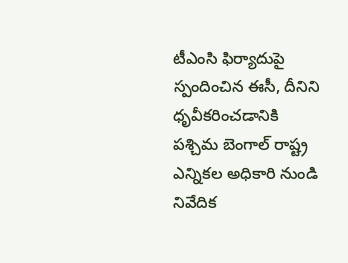టీఎంసి ఫిర్యాదుపై స్పందించిన ఈసీ, దీనిని ధృవీకరించడానికి పశ్చిమ బెంగాల్ రాష్ట్ర ఎన్నికల అధికారి నుండి నివేదిక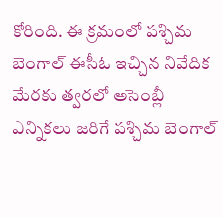కోరింది. ఈ క్రమంలో పశ్చిమ బెంగాల్ ఈసీఓ ఇచ్చిన నివేదిక మేరకు త్వరలో అసెంబ్లీ ఎన్నికలు జరిగే పశ్చిమ బెంగాల్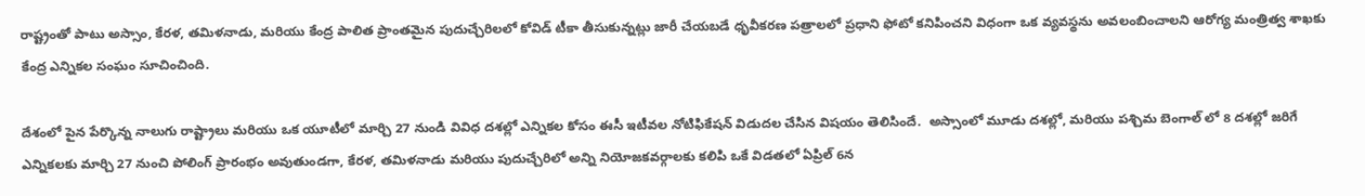రాష్ట్రంతో పాటు అస్సాం, కేరళ, తమిళనాడు, మరియు కేంద్ర పాలిత ప్రాంతమైన పుదుచ్చేరిలలో కోవిడ్ టీకా తీసుకున్నట్లు జారీ చేయబడే ధృవీకరణ పత్రాలలో ప్రధాని ఫోటో కనిపించని విధంగా ఒక వ్యవస్థను అవలంబించాలని ఆరోగ్య మంత్రిత్వ శాఖకు కేంద్ర ఎన్నికల సంఘం సూచించింది.

దేశంలో పైన పేర్కొన్న నాలుగు రాష్ట్రాలు మరియు ఒక యూటీలో మార్చి 27 నుండి వివిధ దశల్లో ఎన్నికల కోసం ఈసీ ఇటీవల నోటిఫికేషన్ విడుదల చేసిన విషయం తెలిసిందే.  అస్సాంలో మూడు దశల్లో, మరియు పశ్చిమ బెంగాల్ లో 8 దశల్లో జరిగే ఎన్నికలకు మార్చి 27 నుంచి పోలింగ్ ప్రారంభం అవుతుండగా, కేరళ, తమిళనాడు మరియు పుదుచ్చేరిలో అన్ని నియోజకవర్గాలకు కలిపి ఒకే విడతలో ఏప్రిల్ 6న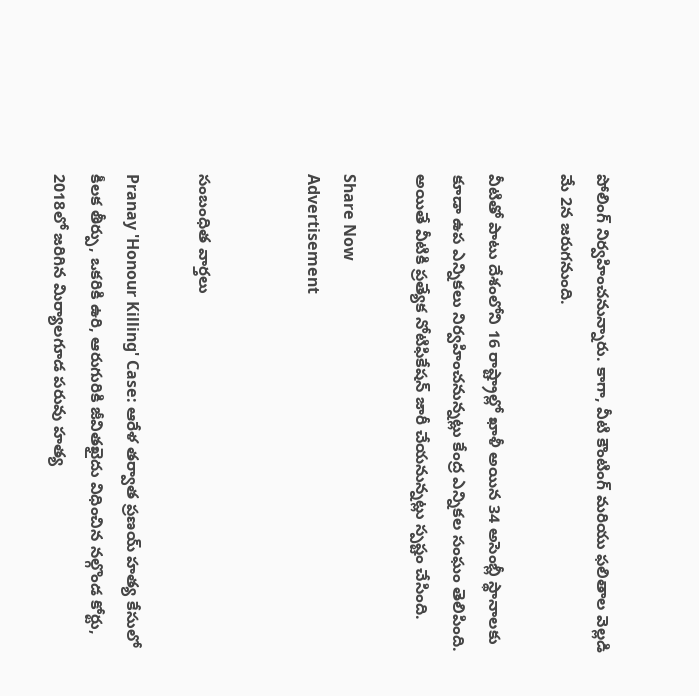పోలింగ్ నిర్వహించనున్నారు. కాగా, వీటి కౌంటింగ్ మరియు ఫలితాల వెల్లడి మే 2న జరుగనుంది.

వీటితో పాటు దేశంలోని 16 రాష్ట్రాల్లో ఖాళీ అయిన 34 అసెంబ్లీ స్థానాలకు కూడా ఉప ఎన్నికలు నిర్వహించనున్నట్లు కేంద్ర ఎన్నికల సంఘం తెలిపింది. అయితే వీటికి ప్రత్యేక నోటిఫికేషన్ జారీ చేయనున్నట్లు స్పష్టం చేసింది.

Share Now
Advertisement


సంబంధిత వార్తలు

Pranay 'Honour Killing' Case: ఆరేళ తర్వాత ప్రణయ్ హత్య కేసులో కీలక తీర్పు, ఒకరికి ఉరి, ఆరుగురికి జీవితఖైదు విధించిన నల్గొండ కోర్టు, 2018లో జరిగిన మిర్యాలగూడ పరువు హత్య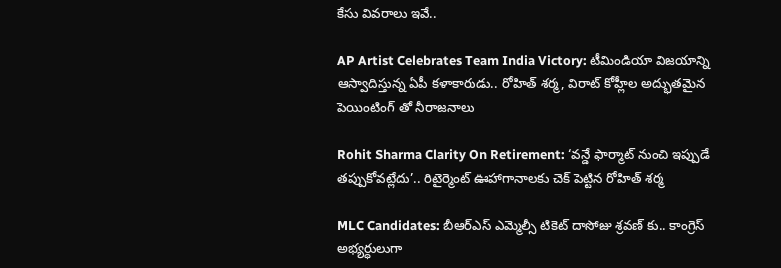కేసు వివరాలు ఇవే..

AP Artist Celebrates Team India Victory: టీమిండియా విజయాన్ని ఆస్వాదిస్తున్న ఏపీ కళాకారుడు.. రోహిత్ శర్మ, విరాట్ కోహ్లీల అద్భుతమైన పెయింటింగ్ తో నీరాజనాలు

Rohit Sharma Clarity On Retirement: ‘వన్డే ఫార్మాట్ నుంచి ఇప్పుడే తప్పుకోవట్లేదు’.. రిటైర్మెంట్ ఊహాగానాలకు చెక్ పెట్టిన రోహిత్ శర్మ

MLC Candidates: బీఆర్ఎస్ ఎమ్మెల్సీ టికెట్ దాసోజు శ్రవణ్ కు.. కాంగ్రెస్ అభ్యర్ధులుగా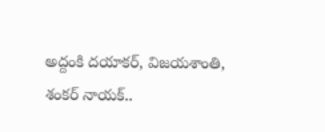అద్దంకి దయాకర్, విజయశాంతి, శంకర్ నాయక్..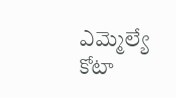ఎమ్మెల్యే కోటా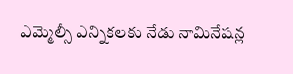ఎమ్మెల్సీ ఎన్నికలకు నేడు నామినేషన్ల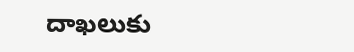దాఖలుకు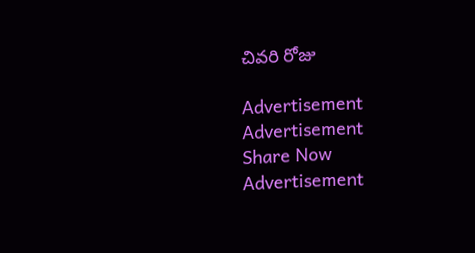చివరి రోజు

Advertisement
Advertisement
Share Now
Advertisement